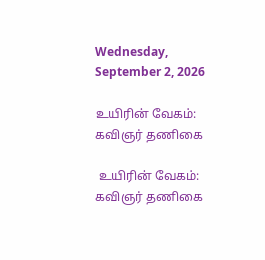Wednesday, September 2, 2026

உயிரின் வேகம்: கவிஞர் தணிகை

 உயிரின் வேகம்: கவிஞர் தணிகை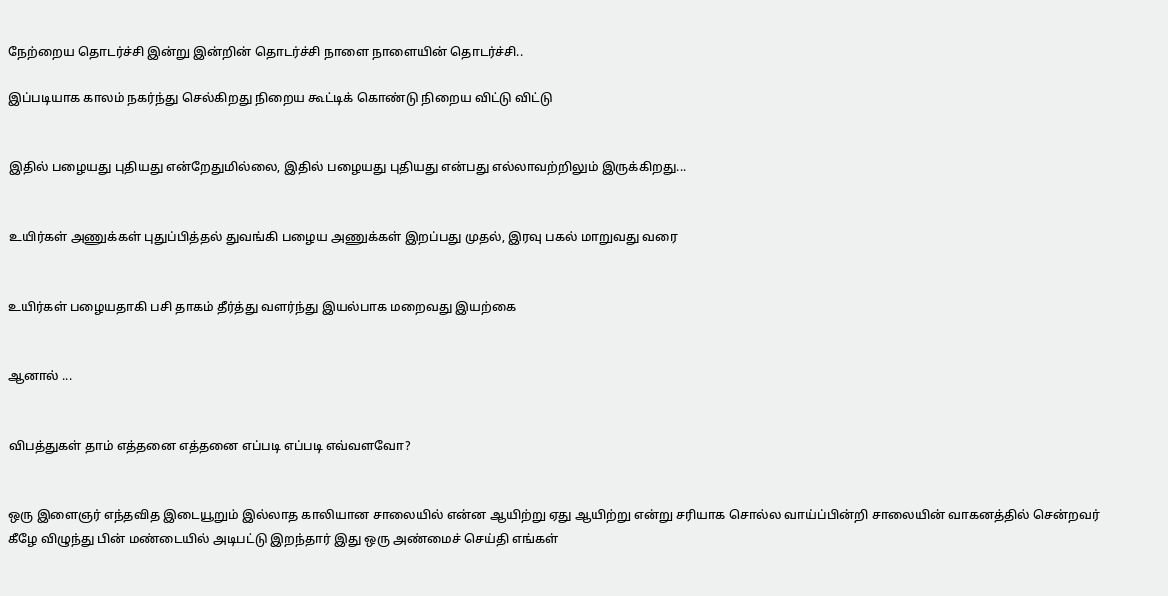நேற்றைய தொடர்ச்சி இன்று இன்றின் தொடர்ச்சி நாளை நாளையின் தொடர்ச்சி..

இப்படியாக காலம் நகர்ந்து செல்கிறது நிறைய கூட்டிக் கொண்டு நிறைய விட்டு விட்டு


இதில் பழையது புதியது என்றேதுமில்லை, இதில் பழையது புதியது என்பது எல்லாவற்றிலும் இருக்கிறது...


உயிர்கள் அணுக்கள் புதுப்பித்தல் துவங்கி பழைய அணுக்கள் இறப்பது முதல், இரவு பகல் மாறுவது வரை


உயிர்கள் பழையதாகி பசி தாகம் தீர்த்து வளர்ந்து இயல்பாக மறைவது இயற்கை


ஆனால் ...


விபத்துகள் தாம் எத்தனை எத்தனை எப்படி எப்படி எவ்வளவோ?


ஒரு இளைஞர் எந்தவித இடையூறும் இல்லாத காலியான சாலையில் என்ன ஆயிற்று ஏது ஆயிற்று என்று சரியாக சொல்ல வாய்ப்பின்றி சாலையின் வாகனத்தில் சென்றவர் கீழே விழுந்து பின் மண்டையில் அடிபட்டு இறந்தார் இது ஒரு அண்மைச் செய்தி எங்கள்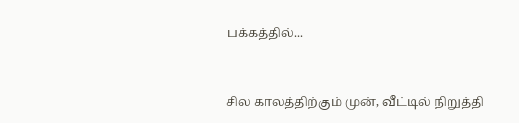பக்கத்தில்...


சில காலத்திற்கும் முன், வீட்டில் நிறுத்தி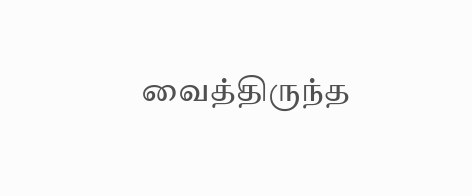வைத்திருந்த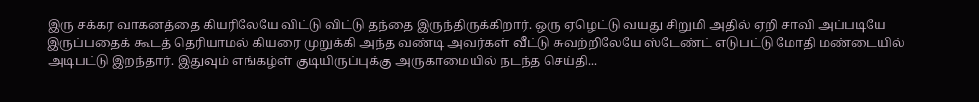இரு சக்கர வாகனத்தை கியரிலேயே விட்டு விட்டு தந்தை இருந்திருக்கிறார். ஒரு ஏழெட்டு வயது சிறுமி அதில் ஏறி சாவி அப்படியே இருப்பதைக் கூடத் தெரியாமல் கியரை முறுக்கி அந்த வண்டி அவர்கள் வீட்டு சுவற்றிலேயே ஸ்டேண்ட் எடுபட்டு மோதி மண்டையில் அடிபட்டு இறந்தார். இதுவும் எங்கழ்ள் குடியிருப்புக்கு அருகாமையில் நடந்த செய்தி...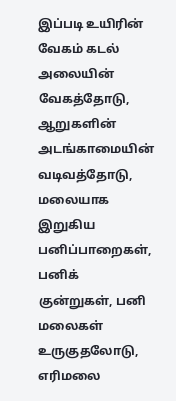இப்படி உயிரின் வேகம் கடல் அலையின் வேகத்தோடு, ஆறுகளின் அடங்காமையின் வடிவத்தோடு, மலையாக இறுகிய பனிப்பாறைகள், பனிக் குன்றுகள், பனி மலைகள் உருகுதலோடு, எரிமலை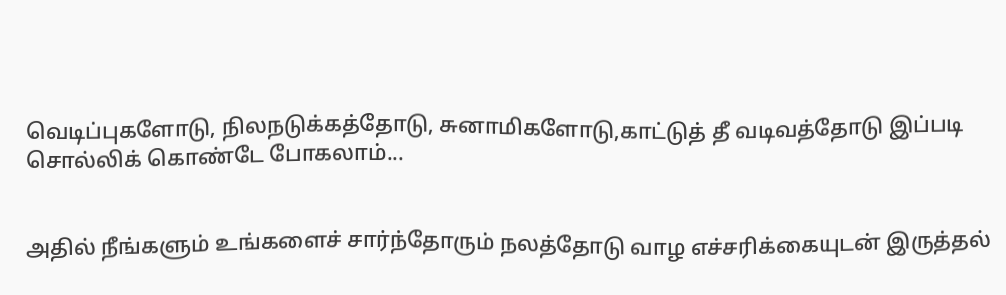வெடிப்புகளோடு, நிலநடுக்கத்தோடு, சுனாமிகளோடு,காட்டுத் தீ வடிவத்தோடு இப்படி சொல்லிக் கொண்டே போகலாம்...


அதில் நீங்களும் உங்களைச் சார்ந்தோரும் நலத்தோடு வாழ எச்சரிக்கையுடன் இருத்தல்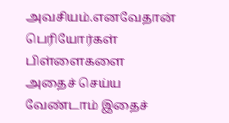அவசியம்.எனவேதான் பெரியோர்கள் பிள்ளைகளை அதைச் செய்ய வேண்டாம் இதைச்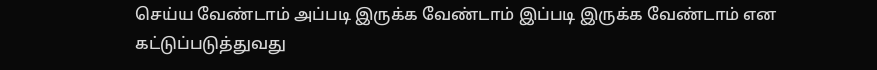செய்ய வேண்டாம் அப்படி இருக்க வேண்டாம் இப்படி இருக்க வேண்டாம் என கட்டுப்படுத்துவது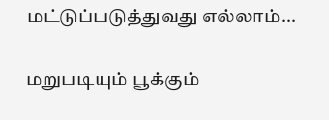மட்டுப்படுத்துவது எல்லாம்...


மறுபடியும் பூக்கும்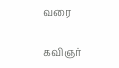வரை

கவிஞர்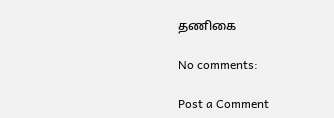தணிகை

No comments:

Post a Comment